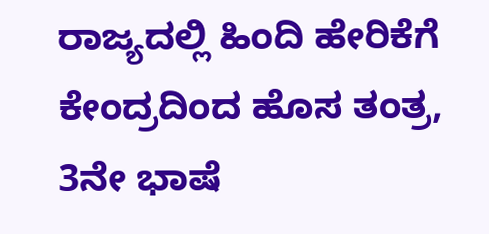ರಾಜ್ಯದಲ್ಲಿ ಹಿಂದಿ ಹೇರಿಕೆಗೆ ಕೇಂದ್ರದಿಂದ ಹೊಸ ತಂತ್ರ, 3ನೇ ಭಾಷೆ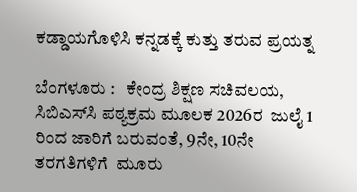ಕಡ್ಡಾಯಗೊಳಿಸಿ ಕನ್ನಡಕ್ಕೆ ಕುತ್ತು ತರುವ ಪ್ರಯತ್ನ

ಬೆಂಗಳೂರು :   ಕೇಂದ್ರ ಶಿಕ್ಷಣ ಸಚಿವಲಯ, ಸಿಬಿಎಸ್‌ಸಿ ಪಠ್ಯಕ್ರಮ ಮೂಲಕ 2026ರ  ಜುಲೈ 1  ರಿಂದ ಜಾರಿಗೆ ಬರುವಂತೆ, 9ನೇ, 10ನೇ ತರಗತಿಗಳಿಗೆ  ಮೂರು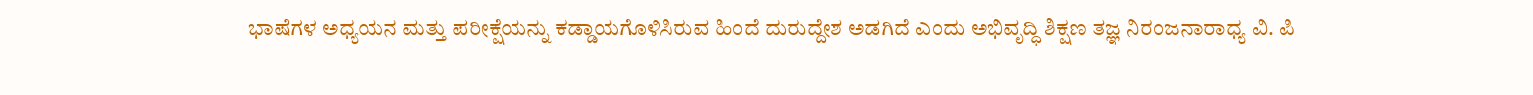ಭಾಷೆಗಳ ಅಧ್ಯಯನ ಮತ್ತು ಪರೀಕ್ಷೆಯನ್ನು ಕಡ್ಡಾಯಗೊಳಿಸಿರುವ ಹಿಂದೆ ದುರುದ್ದೇಶ ಅಡಗಿದೆ ಎಂದು ಅಭಿವೃದ್ಧಿ ಶಿಕ್ಷಣ ತಜ್ಞ ನಿರಂಜನಾರಾಧ್ಯ ವಿ. ಪಿ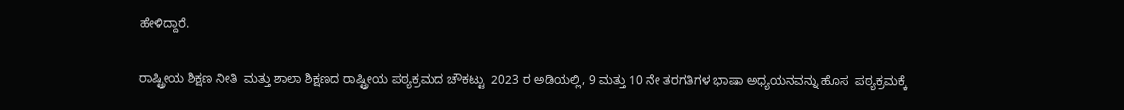ಹೇಳಿದ್ದಾರೆ.

ರಾಷ್ಟ್ರೀಯ ಶಿಕ್ಷಣ ನೀತಿ  ಮತ್ತು ಶಾಲಾ ಶಿಕ್ಷಣದ ರಾಷ್ಟ್ರೀಯ ಪಠ್ಯಕ್ರಮದ ಚೌಕಟ್ಟು  2023 ರ ಅಡಿಯಲ್ಲಿ, 9 ಮತ್ತು 10 ನೇ ತರಗತಿಗಳ ಭಾಷಾ ಅಧ್ಯಯನವನ್ನು ಹೊಸ  ಪಠ್ಯಕ್ರಮಕ್ಕೆ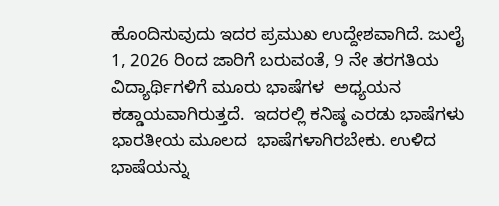ಹೊಂದಿಸುವುದು ಇದರ ಪ್ರಮುಖ ಉದ್ದೇಶವಾಗಿದೆ. ಜುಲೈ 1, 2026 ರಿಂದ ಜಾರಿಗೆ ಬರುವಂತೆ, 9 ನೇ ತರಗತಿಯ ವಿದ್ಯಾರ್ಥಿಗಳಿಗೆ ಮೂರು ಭಾಷೆಗಳ  ಅಧ್ಯಯನ ಕಡ್ಡಾಯವಾಗಿರುತ್ತದೆ.  ಇದರಲ್ಲಿ ಕನಿಷ್ಠ ಎರಡು ಭಾಷೆಗಳು ಭಾರತೀಯ ಮೂಲದ  ಭಾಷೆಗಳಾಗಿರಬೇಕು. ಉಳಿದ  ಭಾಷೆಯನ್ನು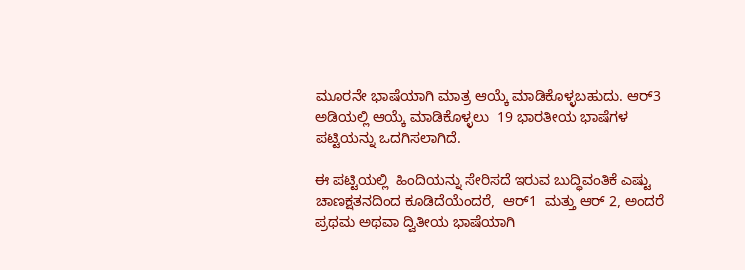ಮೂರನೇ ಭಾಷೆಯಾಗಿ ಮಾತ್ರ ಆಯ್ಕೆ ಮಾಡಿಕೊಳ್ಳಬಹುದು. ಆರ್‌3 ಅಡಿಯಲ್ಲಿ ಆಯ್ಕೆ ಮಾಡಿಕೊಳ್ಳಲು  19 ಭಾರತೀಯ ಭಾಷೆಗಳ ಪಟ್ಟಿಯನ್ನು ಒದಗಿಸಲಾಗಿದೆ.

ಈ ಪಟ್ಟಿಯಲ್ಲಿ  ಹಿಂದಿಯನ್ನು ಸೇರಿಸದೆ ಇರುವ ಬುದ್ಧಿವಂತಿಕೆ ಎಷ್ಟು ಚಾಣಕ್ಷತನದಿಂದ ಕೂಡಿದೆಯೆಂದರೆ,  ಆರ್‌1  ಮತ್ತು ಆರ್‌ 2, ಅಂದರೆ ಪ್ರಥಮ ಅಥವಾ ದ್ವಿತೀಯ ಭಾಷೆಯಾಗಿ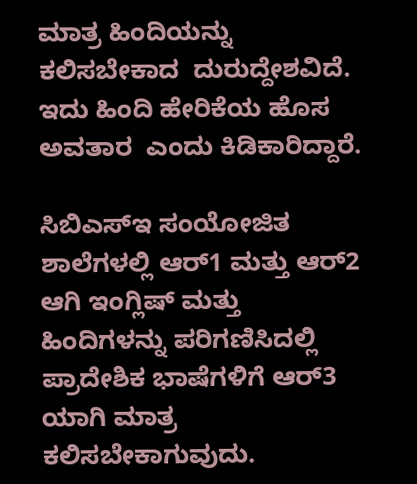ಮಾತ್ರ ಹಿಂದಿಯನ್ನು ಕಲಿಸಬೇಕಾದ  ದುರುದ್ದೇಶವಿದೆ. ಇದು ಹಿಂದಿ ಹೇರಿಕೆಯ ಹೊಸ ಅವತಾರ  ಎಂದು ಕಿಡಿಕಾರಿದ್ದಾರೆ.

ಸಿಬಿಎಸ್ಇ ಸಂಯೋಜಿತ ಶಾಲೆಗಳಲ್ಲಿ ಆರ್1 ಮತ್ತು ಆರ್‌2 ಆಗಿ ಇಂಗ್ಲಿಷ್ ಮತ್ತು ಹಿಂದಿಗಳನ್ನು ಪರಿಗಣಿಸಿದಲ್ಲಿ ಪ್ರಾದೇಶಿಕ ಭಾಷೆಗಳಿಗೆ ಆರ್‌3 ಯಾಗಿ ಮಾತ್ರ ಕಲಿಸಬೇಕಾಗುವುದು.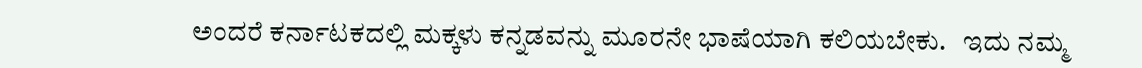ಅಂದರೆ ಕರ್ನಾಟಕದಲ್ಲಿ ಮಕ್ಕಳು ಕನ್ನಡವನ್ನು ಮೂರನೇ ಭಾಷೆಯಾಗಿ ಕಲಿಯಬೇಕು.   ಇದು ನಮ್ಮ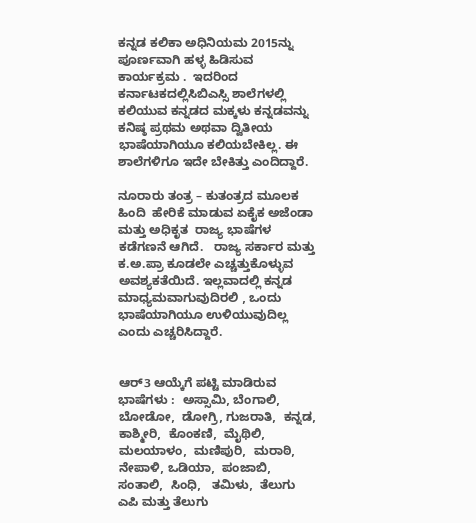ಕನ್ನಡ ಕಲಿಕಾ ಅಧಿನಿಯಮ 2015ನ್ನು ಪೂರ್ಣವಾಗಿ ಹಳ್ಳ ಹಿಡಿಸುವ ಕಾರ್ಯಕ್ರಮ .  ಇದರಿಂದ ಕರ್ನಾಟಕದಲ್ಲಿಸಿಬಿಎಸ್ಸಿ ಶಾಲೆಗಳಲ್ಲಿ ಕಲಿಯುವ ಕನ್ನಡದ ಮಕ್ಕಳು ಕನ್ನಡವನ್ನು ಕನಿಷ್ಠ ಪ್ರಥಮ ಅಥವಾ ದ್ವಿತೀಯ ಭಾಷೆಯಾಗಿಯೂ ಕಲಿಯಬೇಕಿಲ್ಲ. ಈ ಶಾಲೆಗಳಿಗೂ ಇದೇ ಬೇಕಿತ್ತು ಎಂದಿದ್ದಾರೆ.

ನೂರಾರು ತಂತ್ರ – ಕುತಂತ್ರದ ಮೂಲಕ ಹಿಂದಿ  ಹೇರಿಕೆ ಮಾಡುವ ಏಕೈಕ ಅಜೆಂಡಾ ಮತ್ತು ಅಧಿಕೃತ  ರಾಜ್ಯ ಭಾಷೆಗಳ ಕಡೆಗಣನೆ ಆಗಿದೆ.   ರಾಜ್ಯ ಸರ್ಕಾರ ಮತ್ತು ಕ.ಅ.ಪ್ರಾ ಕೂಡಲೇ ಎಚ್ಚತ್ತುಕೊಳ್ಳುವ ಅವಶ್ಯಕತೆಯಿದೆ. ಇಲ್ಲವಾದಲ್ಲಿ ಕನ್ನಡ ಮಾಧ್ಯಮವಾಗುವುದಿರಲಿ , ಒಂದು ಭಾಷೆಯಾಗಿಯೂ ಉಳಿಯುವುದಿಲ್ಲ ಎಂದು ಎಚ್ಚರಿಸಿದ್ದಾರೆ.


ಆರ್‌3 ಆಯ್ಕೆಗೆ ಪಟ್ಟಿ ಮಾಡಿರುವ ಭಾಷೆಗಳು :  ಅಸ್ಸಾಮಿ, ಬೆಂಗಾಲಿ,  ಬೋಡೋ,  ಡೋಗ್ರಿ, ಗುಜರಾತಿ,  ಕನ್ನಡ, ಕಾಶ್ಮೀರಿ,  ಕೊಂಕಣಿ,  ಮೈಥಿಲಿ,  ಮಲಯಾಳಂ,  ಮಣಿಪುರಿ,  ಮರಾಠಿ,  ನೇಪಾಳಿ, ಒಡಿಯಾ,  ಪಂಜಾಬಿ,  ಸಂತಾಲಿ,  ಸಿಂಧಿ,   ತಮಿಳು,  ತೆಲುಗು ಎಪಿ ಮತ್ತು ತೆಲುಗು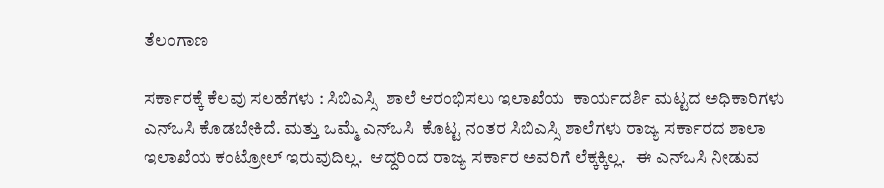ತೆಲಂಗಾಣ

ಸರ್ಕಾರಕ್ಕೆ ಕೆಲವು ಸಲಹೆಗಳು : ಸಿಬಿಎಸ್ಸಿ  ಶಾಲೆ ಆರಂಭಿಸಲು ಇಲಾಖೆಯ  ಕಾರ್ಯದರ್ಶಿ ಮಟ್ಟದ ಅಧಿಕಾರಿಗಳು ಎನ್‌ಒಸಿ ಕೊಡಬೇಕಿದೆ. ಮತ್ತು ಒಮ್ಮೆ ಎನ್‌ಒಸಿ  ಕೊಟ್ಟ ನಂತರ ಸಿಬಿಎಸ್ಸಿ ಶಾಲೆಗಳು ರಾಜ್ಯ ಸರ್ಕಾರದ ಶಾಲಾ ಇಲಾಖೆಯ ಕಂಟ್ರೋಲ್ ಇರುವುದಿಲ್ಲ.  ಆದ್ದರಿಂದ ರಾಜ್ಯ ಸರ್ಕಾರ ಅವರಿಗೆ ಲೆಕ್ಕಕ್ಕಿಲ್ಲ.   ಈ ಎನ್‌ಒಸಿ ನೀಡುವ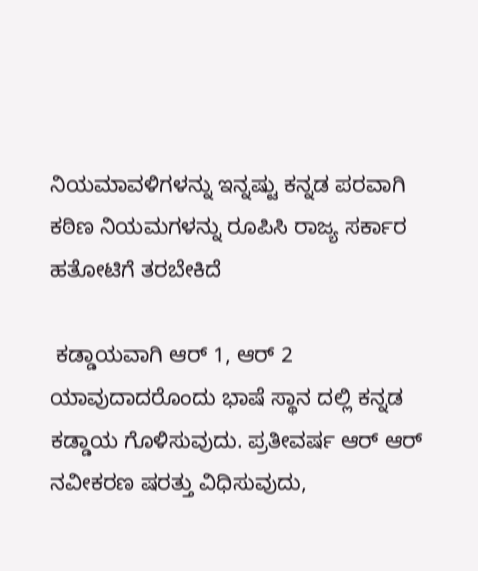ನಿಯಮಾವಳಿಗಳನ್ನು ಇನ್ನಷ್ಟು ಕನ್ನಡ ಪರವಾಗಿ ಕಠಿಣ ನಿಯಮಗಳನ್ನು ರೂಪಿಸಿ ರಾಜ್ಯ ಸರ್ಕಾರ ಹತೋಟಿಗೆ ತರಬೇಕಿದೆ

 ಕಡ್ಡಾಯವಾಗಿ ಆರ್‌ 1, ಆರ್‌ 2 ಯಾವುದಾದರೊಂದು ಭಾಷೆ ಸ್ಥಾನ ದಲ್ಲಿ ಕನ್ನಡ ಕಡ್ಡಾಯ ಗೊಳಿಸುವುದು. ಪ್ರತೀವರ್ಷ ಆರ್‌ ಆರ್‌ ನವೀಕರಣ ಷರತ್ತು ವಿಧಿಸುವುದು,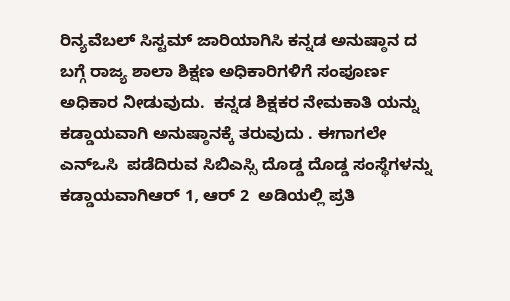ರಿನ್ಯವೆಬಲ್ ಸಿಸ್ಟಮ್ ಜಾರಿಯಾಗಿಸಿ ಕನ್ನಡ ಅನುಷ್ಠಾನ ದ ಬಗ್ಗೆ ರಾಜ್ಯ ಶಾಲಾ ಶಿಕ್ಷಣ ಅಧಿಕಾರಿಗಳಿಗೆ ಸಂಪೂರ್ಣ ಅಧಿಕಾರ ನೀಡುವುದು.  ಕನ್ನಡ ಶಿಕ್ಷಕರ ನೇಮಕಾತಿ ಯನ್ನು ಕಡ್ಡಾಯವಾಗಿ ಅನುಷ್ಠಾನಕ್ಕೆ ತರುವುದು . ಈಗಾಗಲೇ ಎನ್‌ಒಸಿ  ಪಡೆದಿರುವ ಸಿಬಿಎಸ್ಸಿ ದೊಡ್ಡ ದೊಡ್ಡ ಸಂಸ್ಥೆಗಳನ್ನು ಕಡ್ಡಾಯವಾಗಿಆರ್‌ 1, ಆರ್‌ 2  ಅಡಿಯಲ್ಲಿ ಪ್ರತಿ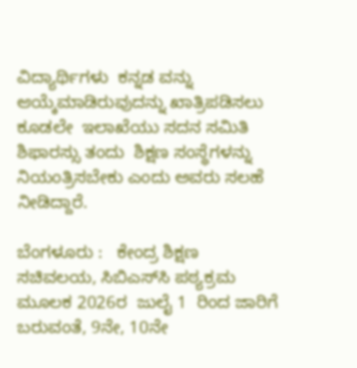ವಿದ್ಯಾರ್ಥಿಗಳು  ಕನ್ನಡ ವನ್ನು ಆಯ್ಕೆಮಾಡಿರುವುದನ್ನು ಖಾತ್ರಿಪಡಿಸಲು ಕೂಡಲೇ  ಇಲಾಖೆಯು ಸದನ ಸಮಿತಿ ಶಿಫಾರಸ್ಸು ತಂದು  ಶಿಕ್ಷಣ ಸಂಸ್ಥೆಗಳನ್ನು ನಿಯಂತ್ರಿಸಬೇಕು ಎಂದು ಅವರು ಸಲಹೆ ನೀಡಿದ್ದಾರೆ.

ಬೆಂಗಳೂರು :   ಕೇಂದ್ರ ಶಿಕ್ಷಣ ಸಚಿವಲಯ, ಸಿಬಿಎಸ್‌ಸಿ ಪಠ್ಯಕ್ರಮ ಮೂಲಕ 2026ರ  ಜುಲೈ 1  ರಿಂದ ಜಾರಿಗೆ ಬರುವಂತೆ, 9ನೇ, 10ನೇ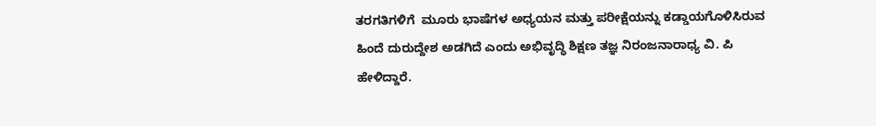ತರಗತಿಗಳಿಗೆ  ಮೂರು ಭಾಷೆಗಳ ಅಧ್ಯಯನ ಮತ್ತು ಪರೀಕ್ಷೆಯನ್ನು ಕಡ್ಡಾಯಗೊಳಿಸಿರುವ ಹಿಂದೆ ದುರುದ್ದೇಶ ಅಡಗಿದೆ ಎಂದು ಅಭಿವೃದ್ಧಿ ಶಿಕ್ಷಣ ತಜ್ಞ ನಿರಂಜನಾರಾಧ್ಯ ವಿ. ಪಿ ಹೇಳಿದ್ದಾರೆ.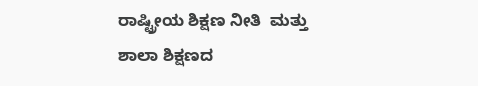ರಾಷ್ಟ್ರೀಯ ಶಿಕ್ಷಣ ನೀತಿ  ಮತ್ತು ಶಾಲಾ ಶಿಕ್ಷಣದ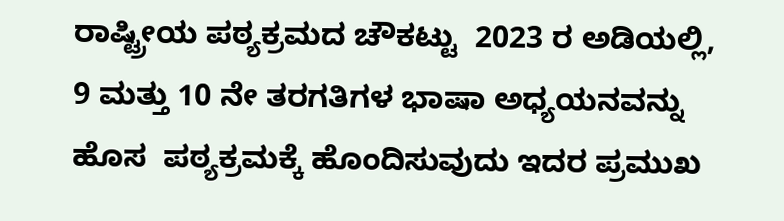ರಾಷ್ಟ್ರೀಯ ಪಠ್ಯಕ್ರಮದ ಚೌಕಟ್ಟು  2023 ರ ಅಡಿಯಲ್ಲಿ, 9 ಮತ್ತು 10 ನೇ ತರಗತಿಗಳ ಭಾಷಾ ಅಧ್ಯಯನವನ್ನು ಹೊಸ  ಪಠ್ಯಕ್ರಮಕ್ಕೆ ಹೊಂದಿಸುವುದು ಇದರ ಪ್ರಮುಖ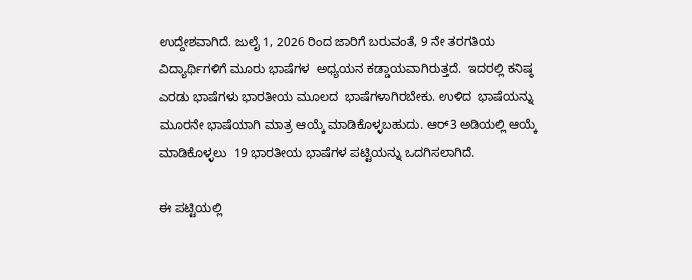ಉದ್ದೇಶವಾಗಿದೆ. ಜುಲೈ 1, 2026 ರಿಂದ ಜಾರಿಗೆ ಬರುವಂತೆ, 9 ನೇ ತರಗತಿಯ ವಿದ್ಯಾರ್ಥಿಗಳಿಗೆ ಮೂರು ಭಾಷೆಗಳ  ಅಧ್ಯಯನ ಕಡ್ಡಾಯವಾಗಿರುತ್ತದೆ.  ಇದರಲ್ಲಿ ಕನಿಷ್ಠ ಎರಡು ಭಾಷೆಗಳು ಭಾರತೀಯ ಮೂಲದ  ಭಾಷೆಗಳಾಗಿರಬೇಕು. ಉಳಿದ  ಭಾಷೆಯನ್ನು ಮೂರನೇ ಭಾಷೆಯಾಗಿ ಮಾತ್ರ ಆಯ್ಕೆ ಮಾಡಿಕೊಳ್ಳಬಹುದು. ಆರ್‌3 ಅಡಿಯಲ್ಲಿ ಆಯ್ಕೆ ಮಾಡಿಕೊಳ್ಳಲು  19 ಭಾರತೀಯ ಭಾಷೆಗಳ ಪಟ್ಟಿಯನ್ನು ಒದಗಿಸಲಾಗಿದೆ.

ಈ ಪಟ್ಟಿಯಲ್ಲಿ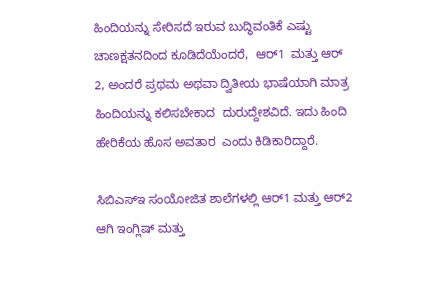ಹಿಂದಿಯನ್ನು ಸೇರಿಸದೆ ಇರುವ ಬುದ್ಧಿವಂತಿಕೆ ಎಷ್ಟು ಚಾಣಕ್ಷತನದಿಂದ ಕೂಡಿದೆಯೆಂದರೆ,  ಆರ್‌1  ಮತ್ತು ಆರ್‌ 2, ಅಂದರೆ ಪ್ರಥಮ ಅಥವಾ ದ್ವಿತೀಯ ಭಾಷೆಯಾಗಿ ಮಾತ್ರ ಹಿಂದಿಯನ್ನು ಕಲಿಸಬೇಕಾದ  ದುರುದ್ದೇಶವಿದೆ. ಇದು ಹಿಂದಿ ಹೇರಿಕೆಯ ಹೊಸ ಅವತಾರ  ಎಂದು ಕಿಡಿಕಾರಿದ್ದಾರೆ.

ಸಿಬಿಎಸ್ಇ ಸಂಯೋಜಿತ ಶಾಲೆಗಳಲ್ಲಿ ಆರ್1 ಮತ್ತು ಆರ್‌2 ಆಗಿ ಇಂಗ್ಲಿಷ್ ಮತ್ತು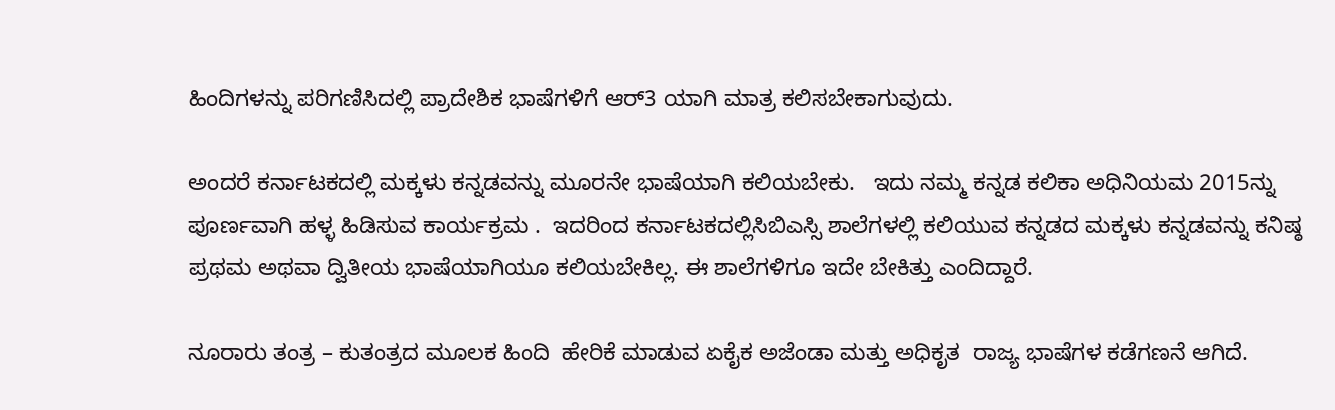ಹಿಂದಿಗಳನ್ನು ಪರಿಗಣಿಸಿದಲ್ಲಿ ಪ್ರಾದೇಶಿಕ ಭಾಷೆಗಳಿಗೆ ಆರ್‌3 ಯಾಗಿ ಮಾತ್ರ ಕಲಿಸಬೇಕಾಗುವುದು.

ಅಂದರೆ ಕರ್ನಾಟಕದಲ್ಲಿ ಮಕ್ಕಳು ಕನ್ನಡವನ್ನು ಮೂರನೇ ಭಾಷೆಯಾಗಿ ಕಲಿಯಬೇಕು.   ಇದು ನಮ್ಮ ಕನ್ನಡ ಕಲಿಕಾ ಅಧಿನಿಯಮ 2015ನ್ನು ಪೂರ್ಣವಾಗಿ ಹಳ್ಳ ಹಿಡಿಸುವ ಕಾರ್ಯಕ್ರಮ .  ಇದರಿಂದ ಕರ್ನಾಟಕದಲ್ಲಿಸಿಬಿಎಸ್ಸಿ ಶಾಲೆಗಳಲ್ಲಿ ಕಲಿಯುವ ಕನ್ನಡದ ಮಕ್ಕಳು ಕನ್ನಡವನ್ನು ಕನಿಷ್ಠ ಪ್ರಥಮ ಅಥವಾ ದ್ವಿತೀಯ ಭಾಷೆಯಾಗಿಯೂ ಕಲಿಯಬೇಕಿಲ್ಲ. ಈ ಶಾಲೆಗಳಿಗೂ ಇದೇ ಬೇಕಿತ್ತು ಎಂದಿದ್ದಾರೆ.

ನೂರಾರು ತಂತ್ರ – ಕುತಂತ್ರದ ಮೂಲಕ ಹಿಂದಿ  ಹೇರಿಕೆ ಮಾಡುವ ಏಕೈಕ ಅಜೆಂಡಾ ಮತ್ತು ಅಧಿಕೃತ  ರಾಜ್ಯ ಭಾಷೆಗಳ ಕಡೆಗಣನೆ ಆಗಿದೆ.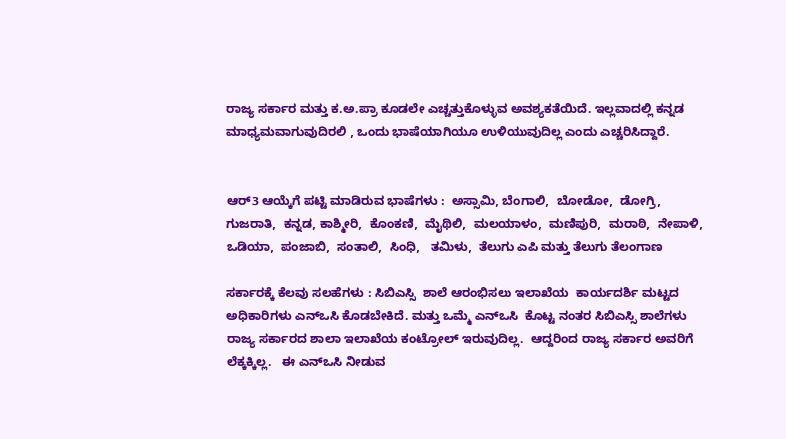ರಾಜ್ಯ ಸರ್ಕಾರ ಮತ್ತು ಕ.ಅ.ಪ್ರಾ ಕೂಡಲೇ ಎಚ್ಚತ್ತುಕೊಳ್ಳುವ ಅವಶ್ಯಕತೆಯಿದೆ. ಇಲ್ಲವಾದಲ್ಲಿ ಕನ್ನಡ ಮಾಧ್ಯಮವಾಗುವುದಿರಲಿ , ಒಂದು ಭಾಷೆಯಾಗಿಯೂ ಉಳಿಯುವುದಿಲ್ಲ ಎಂದು ಎಚ್ಚರಿಸಿದ್ದಾರೆ.


ಆರ್‌3 ಆಯ್ಕೆಗೆ ಪಟ್ಟಿ ಮಾಡಿರುವ ಭಾಷೆಗಳು :  ಅಸ್ಸಾಮಿ, ಬೆಂಗಾಲಿ,  ಬೋಡೋ,  ಡೋಗ್ರಿ, ಗುಜರಾತಿ,  ಕನ್ನಡ, ಕಾಶ್ಮೀರಿ,  ಕೊಂಕಣಿ,  ಮೈಥಿಲಿ,  ಮಲಯಾಳಂ,  ಮಣಿಪುರಿ,  ಮರಾಠಿ,  ನೇಪಾಳಿ, ಒಡಿಯಾ,  ಪಂಜಾಬಿ,  ಸಂತಾಲಿ,  ಸಿಂಧಿ,   ತಮಿಳು,  ತೆಲುಗು ಎಪಿ ಮತ್ತು ತೆಲುಗು ತೆಲಂಗಾಣ

ಸರ್ಕಾರಕ್ಕೆ ಕೆಲವು ಸಲಹೆಗಳು : ಸಿಬಿಎಸ್ಸಿ  ಶಾಲೆ ಆರಂಭಿಸಲು ಇಲಾಖೆಯ  ಕಾರ್ಯದರ್ಶಿ ಮಟ್ಟದ ಅಧಿಕಾರಿಗಳು ಎನ್‌ಒಸಿ ಕೊಡಬೇಕಿದೆ. ಮತ್ತು ಒಮ್ಮೆ ಎನ್‌ಒಸಿ  ಕೊಟ್ಟ ನಂತರ ಸಿಬಿಎಸ್ಸಿ ಶಾಲೆಗಳು ರಾಜ್ಯ ಸರ್ಕಾರದ ಶಾಲಾ ಇಲಾಖೆಯ ಕಂಟ್ರೋಲ್ ಇರುವುದಿಲ್ಲ.  ಆದ್ದರಿಂದ ರಾಜ್ಯ ಸರ್ಕಾರ ಅವರಿಗೆ ಲೆಕ್ಕಕ್ಕಿಲ್ಲ.   ಈ ಎನ್‌ಒಸಿ ನೀಡುವ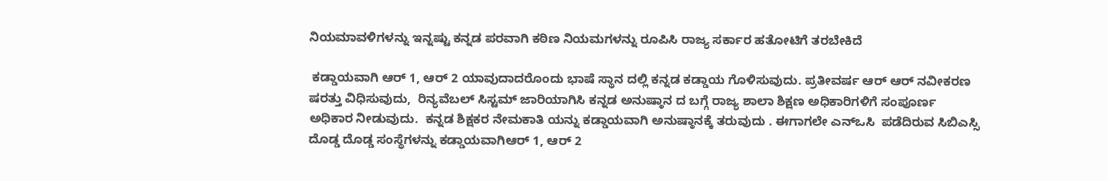ನಿಯಮಾವಳಿಗಳನ್ನು ಇನ್ನಷ್ಟು ಕನ್ನಡ ಪರವಾಗಿ ಕಠಿಣ ನಿಯಮಗಳನ್ನು ರೂಪಿಸಿ ರಾಜ್ಯ ಸರ್ಕಾರ ಹತೋಟಿಗೆ ತರಬೇಕಿದೆ

 ಕಡ್ಡಾಯವಾಗಿ ಆರ್‌ 1, ಆರ್‌ 2 ಯಾವುದಾದರೊಂದು ಭಾಷೆ ಸ್ಥಾನ ದಲ್ಲಿ ಕನ್ನಡ ಕಡ್ಡಾಯ ಗೊಳಿಸುವುದು. ಪ್ರತೀವರ್ಷ ಆರ್‌ ಆರ್‌ ನವೀಕರಣ ಷರತ್ತು ವಿಧಿಸುವುದು,  ರಿನ್ಯವೆಬಲ್ ಸಿಸ್ಟಮ್ ಜಾರಿಯಾಗಿಸಿ ಕನ್ನಡ ಅನುಷ್ಠಾನ ದ ಬಗ್ಗೆ ರಾಜ್ಯ ಶಾಲಾ ಶಿಕ್ಷಣ ಅಧಿಕಾರಿಗಳಿಗೆ ಸಂಪೂರ್ಣ ಅಧಿಕಾರ ನೀಡುವುದು.  ಕನ್ನಡ ಶಿಕ್ಷಕರ ನೇಮಕಾತಿ ಯನ್ನು ಕಡ್ಡಾಯವಾಗಿ ಅನುಷ್ಠಾನಕ್ಕೆ ತರುವುದು . ಈಗಾಗಲೇ ಎನ್‌ಒಸಿ  ಪಡೆದಿರುವ ಸಿಬಿಎಸ್ಸಿ ದೊಡ್ಡ ದೊಡ್ಡ ಸಂಸ್ಥೆಗಳನ್ನು ಕಡ್ಡಾಯವಾಗಿಆರ್‌ 1, ಆರ್‌ 2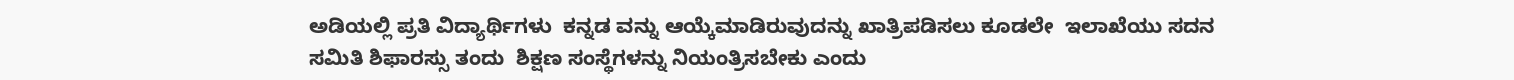ಅಡಿಯಲ್ಲಿ ಪ್ರತಿ ವಿದ್ಯಾರ್ಥಿಗಳು  ಕನ್ನಡ ವನ್ನು ಆಯ್ಕೆಮಾಡಿರುವುದನ್ನು ಖಾತ್ರಿಪಡಿಸಲು ಕೂಡಲೇ  ಇಲಾಖೆಯು ಸದನ ಸಮಿತಿ ಶಿಫಾರಸ್ಸು ತಂದು  ಶಿಕ್ಷಣ ಸಂಸ್ಥೆಗಳನ್ನು ನಿಯಂತ್ರಿಸಬೇಕು ಎಂದು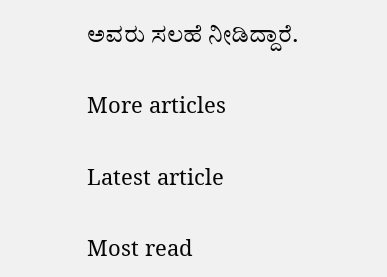ಅವರು ಸಲಹೆ ನೀಡಿದ್ದಾರೆ.

More articles

Latest article

Most read